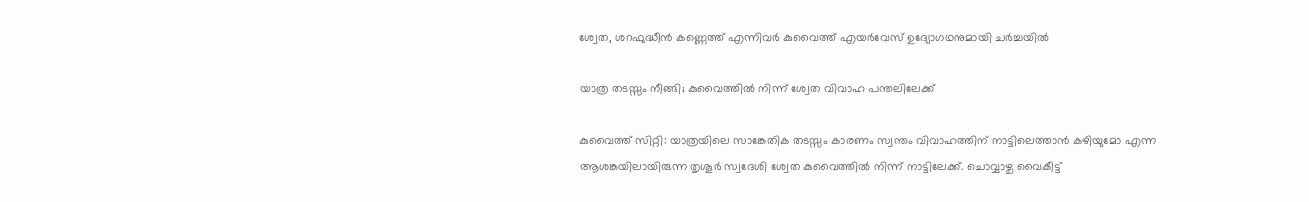ശ്വേത, ശറഫുദ്ധീൻ കണ്ണെത്ത് എന്നിവർ കുവൈത്ത് എയർവേസ്‌ ഉദ്യോഗഥനുമായി ചർച്ചയിൽ

യാത്ര തടസ്സം നീങ്ങി; കുവൈത്തിൽ നിന്ന് ശ്വേത വിവാഹ പന്തലിലേക്ക്

കുവൈത്ത് സിറ്റി: യാത്രയിലെ സാങ്കേതിക തടസ്സം കാരണം സ്വന്തം വിവാഹത്തിന് നാട്ടിലെത്താൻ കഴിയുമോ എന്ന ആശങ്കയിലായിരുന്ന തൃശൂർ സ്വദേശി ശ്വേത കുവൈത്തിൽ നിന്ന് നാട്ടിലേക്ക്. ചൊവ്വാഴ്ച വൈകീട്ട്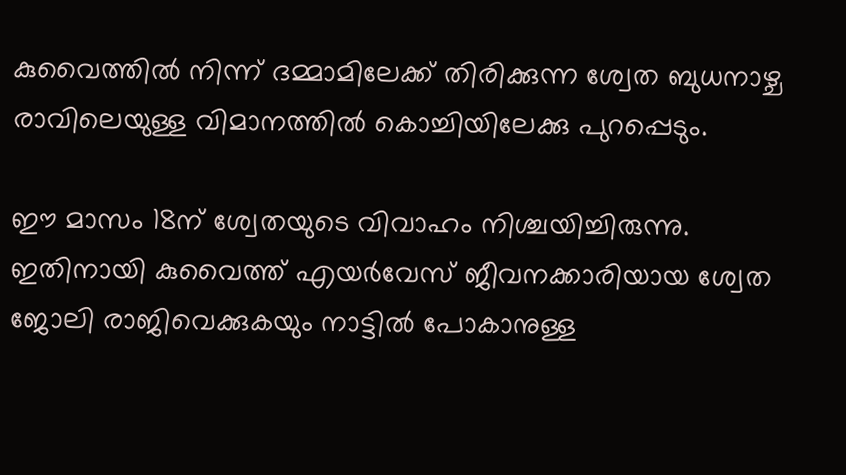കുവൈത്തിൽ നിന്ന് ദമ്മാമിലേക്ക് തിരിക്കുന്ന ശ്വേത ബുധനാഴ്ച രാവിലെയുള്ള വിമാനത്തിൽ കൊച്ചിയിലേക്കു പുറപ്പെടും.

ഈ മാസം 18ന് ശ്വേതയുടെ വിവാഹം നിശ്ചയിച്ചിരുന്നു. ഇതിനായി കുവൈത്ത് എയർവേസ്‌ ജീവനക്കാരിയായ ശ്വേത ജോലി രാജിവെക്കുകയും നാട്ടിൽ പോകാനുള്ള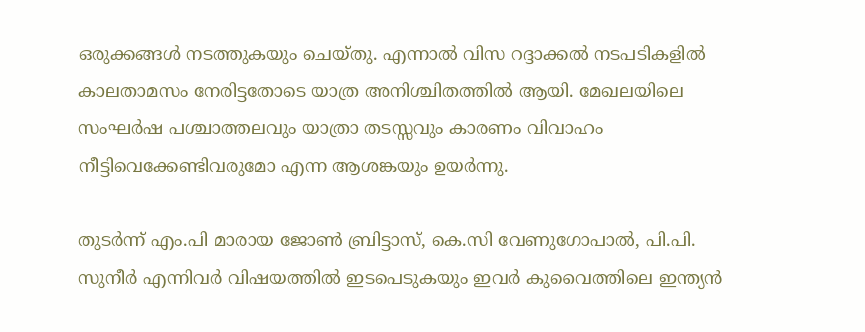ഒരുക്കങ്ങൾ നടത്തുകയും ചെയ്തു. എന്നാൽ വിസ റദ്ദാക്കൽ നടപടികളിൽ കാലതാമസം നേരിട്ടതോടെ യാത്ര അനിശ്ചിതത്തിൽ ആയി. മേഖലയിലെ സംഘർഷ പശ്ചാത്തലവും യാത്രാ തടസ്സവും കാരണം വിവാഹം നീട്ടിവെക്കേണ്ടിവരുമോ എന്ന ആശങ്കയും ഉയർന്നു.

തുടർന്ന് എം.പി മാരായ ജോൺ ബ്രിട്ടാസ്, കെ.സി വേണുഗോപാൽ, പി.പി. സുനീർ എന്നിവർ വിഷയത്തിൽ ഇടപെടുകയും ഇവർ കുവൈത്തിലെ ഇന്ത്യൻ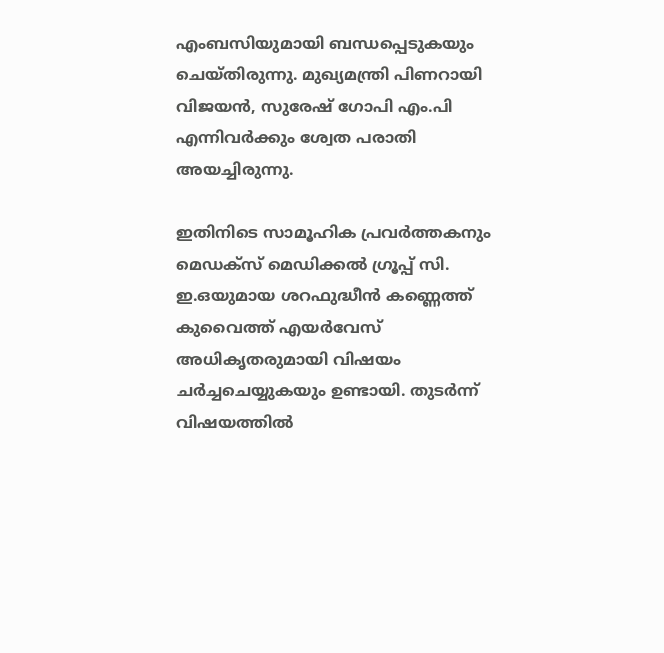എംബസിയുമായി ബന്ധപ്പെടുകയും ചെയ്തിരുന്നു. മുഖ്യമന്ത്രി പിണറായി വിജയൻ, സുരേഷ് ഗോപി എം.പി എന്നിവർക്കും ശ്വേത പരാതി അയച്ചിരുന്നു.

ഇതിനിടെ സാമൂഹിക പ്രവർത്തകനും മെഡക്സ് മെഡിക്കൽ ഗ്രൂപ്പ് സി. ഇ.ഒയുമായ ശറഫുദ്ധീൻ കണ്ണെത്ത് കുവൈത്ത് എയർവേസ്‌ അധികൃതരുമായി വിഷയം ചർച്ചചെയ്യുകയും ഉണ്ടായി. തുടർന്ന് വിഷയത്തിൽ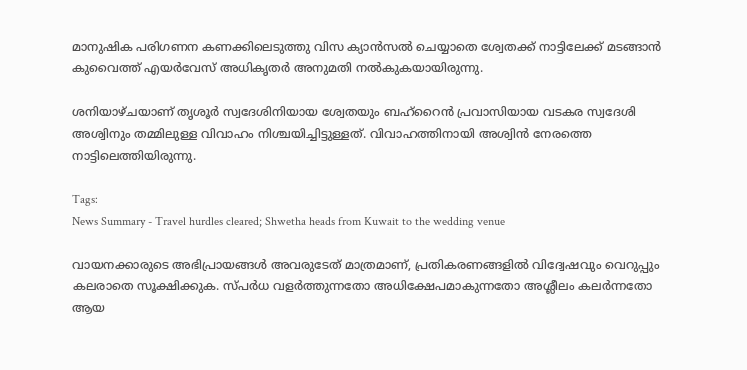മാനുഷിക പരിഗണന കണക്കിലെടുത്തു വിസ ക്യാൻസൽ ചെയ്യാതെ ശ്വേതക്ക് നാട്ടിലേക്ക് മടങ്ങാൻ കുവൈത്ത് എയർവേസ്‌ അധികൃതർ അനുമതി നൽകുകയായിരുന്നു.

ശനിയാഴ്ചയാണ് തൃശൂർ സ്വദേശിനിയായ ശ്വേതയും ബഹ്‌റൈൻ പ്രവാസിയായ വടകര സ്വദേശി അശ്വിനും തമ്മിലുള്ള വിവാഹം നിശ്ചയിച്ചിട്ടുള്ളത്. വിവാഹത്തിനായി അശ്വിൻ നേരത്തെ നാട്ടിലെത്തിയിരുന്നു.

Tags:
News Summary - Travel hurdles cleared; Shwetha heads from Kuwait to the wedding venue

വായനക്കാരുടെ അഭിപ്രായങ്ങള്‍ അവരുടേത് മാത്രമാണ്, പ്രതികരണങ്ങളിൽ വിദ്വേഷവും വെറുപ്പും കലരാതെ സൂക്ഷിക്കുക. സ്പർധ വളർത്തുന്നതോ അധിക്ഷേപമാകുന്നതോ അശ്ലീലം കലർന്നതോ ആയ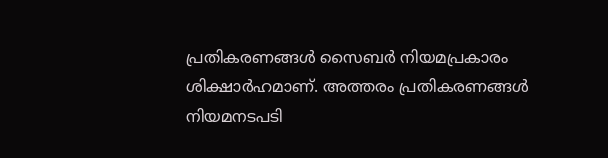പ്രതികരണങ്ങൾ സൈബർ നിയമപ്രകാരം ശിക്ഷാർഹമാണ്. അത്തരം പ്രതികരണങ്ങൾ നിയമനടപടി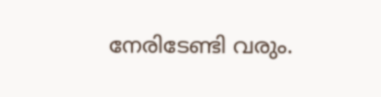നേരിടേണ്ടി വരും.